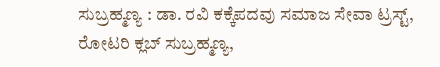ಸುಬ್ರಹ್ಮಣ್ಯ : ಡಾ. ರವಿ ಕಕ್ಕೆಪದವು ಸಮಾಜ ಸೇವಾ ಟ್ರಸ್ಟ್, ರೋಟರಿ ಕ್ಲಬ್ ಸುಬ್ರಹ್ಮಣ್ಯ,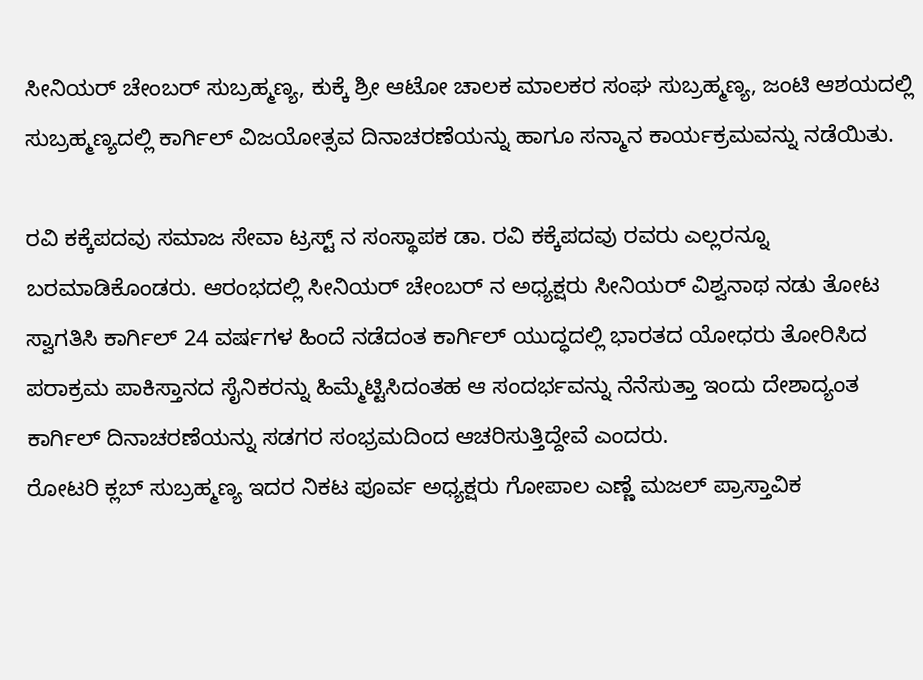ಸೀನಿಯರ್ ಚೇಂಬರ್ ಸುಬ್ರಹ್ಮಣ್ಯ, ಕುಕ್ಕೆ ಶ್ರೀ ಆಟೋ ಚಾಲಕ ಮಾಲಕರ ಸಂಘ ಸುಬ್ರಹ್ಮಣ್ಯ, ಜಂಟಿ ಆಶಯದಲ್ಲಿ ಸುಬ್ರಹ್ಮಣ್ಯದಲ್ಲಿ ಕಾರ್ಗಿಲ್ ವಿಜಯೋತ್ಸವ ದಿನಾಚರಣೆಯನ್ನು ಹಾಗೂ ಸನ್ಮಾನ ಕಾರ್ಯಕ್ರಮವನ್ನು ನಡೆಯಿತು.

ರವಿ ಕಕ್ಕೆಪದವು ಸಮಾಜ ಸೇವಾ ಟ್ರಸ್ಟ್ ನ ಸಂಸ್ಥಾಪಕ ಡಾ. ರವಿ ಕಕ್ಕೆಪದವು ರವರು ಎಲ್ಲರನ್ನೂ ಬರಮಾಡಿಕೊಂಡರು. ಆರಂಭದಲ್ಲಿ ಸೀನಿಯರ್ ಚೇಂಬರ್ ನ ಅಧ್ಯಕ್ಷರು ಸೀನಿಯರ್ ವಿಶ್ವನಾಥ ನಡು ತೋಟ ಸ್ವಾಗತಿಸಿ ಕಾರ್ಗಿಲ್ 24 ವರ್ಷಗಳ ಹಿಂದೆ ನಡೆದಂತ ಕಾರ್ಗಿಲ್ ಯುದ್ಧದಲ್ಲಿ ಭಾರತದ ಯೋಧರು ತೋರಿಸಿದ ಪರಾಕ್ರಮ ಪಾಕಿಸ್ತಾನದ ಸೈನಿಕರನ್ನು ಹಿಮ್ಮೆಟ್ಟಿಸಿದಂತಹ ಆ ಸಂದರ್ಭವನ್ನು ನೆನೆಸುತ್ತಾ ಇಂದು ದೇಶಾದ್ಯಂತ ಕಾರ್ಗಿಲ್ ದಿನಾಚರಣೆಯನ್ನು ಸಡಗರ ಸಂಭ್ರಮದಿಂದ ಆಚರಿಸುತ್ತಿದ್ದೇವೆ ಎಂದರು.
ರೋಟರಿ ಕ್ಲಬ್ ಸುಬ್ರಹ್ಮಣ್ಯ ಇದರ ನಿಕಟ ಪೂರ್ವ ಅಧ್ಯಕ್ಷರು ಗೋಪಾಲ ಎಣ್ಣೆ ಮಜಲ್ ಪ್ರಾಸ್ತಾವಿಕ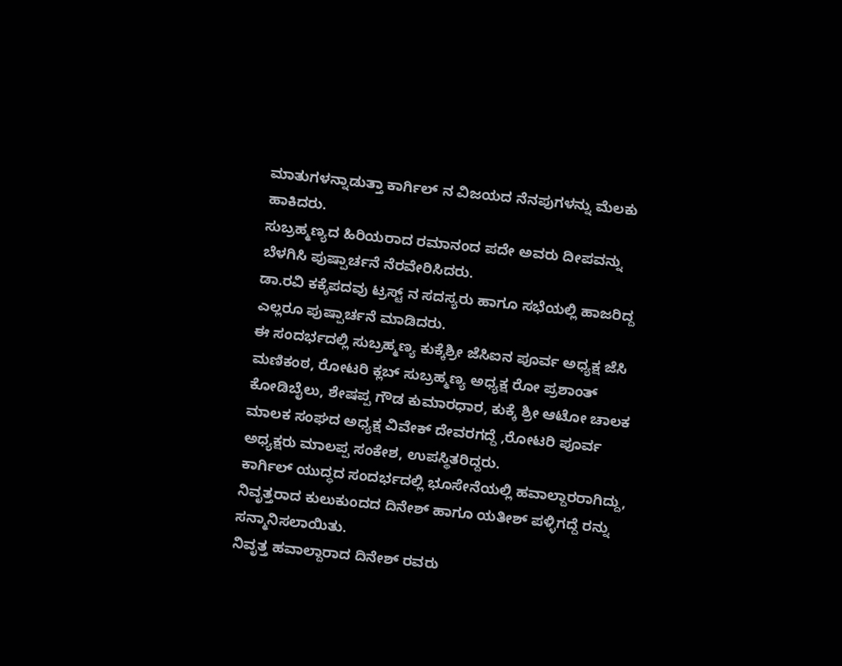ಮಾತುಗಳನ್ನಾಡುತ್ತಾ ಕಾರ್ಗಿಲ್ ನ ವಿಜಯದ ನೆನಪುಗಳನ್ನು ಮೆಲಕು ಹಾಕಿದರು.
ಸುಬ್ರಹ್ಮಣ್ಯದ ಹಿರಿಯರಾದ ರಮಾನಂದ ಪದೇ ಅವರು ದೀಪವನ್ನು ಬೆಳಗಿಸಿ ಪುಷ್ಪಾರ್ಚನೆ ನೆರವೇರಿಸಿದರು.
ಡಾ.ರವಿ ಕಕ್ಕೆಪದವು ಟ್ರಸ್ಟ್ ನ ಸದಸ್ಯರು ಹಾಗೂ ಸಭೆಯಲ್ಲಿ ಹಾಜರಿದ್ದ ಎಲ್ಲರೂ ಪುಷ್ಪಾರ್ಚನೆ ಮಾಡಿದರು.
ಈ ಸಂದರ್ಭದಲ್ಲಿ ಸುಬ್ರಹ್ಮಣ್ಯ ಕುಕ್ಕೆಶ್ರೀ ಜೆಸಿಐನ ಪೂರ್ವ ಅಧ್ಯಕ್ಷ ಜೆಸಿ ಮಣಿಕಂಠ, ರೋಟರಿ ಕ್ಲಬ್ ಸುಬ್ರಹ್ಮಣ್ಯ ಅಧ್ಯಕ್ಷ ರೋ ಪ್ರಶಾಂತ್ ಕೋಡಿಬೈಲು, ಶೇಷಪ್ಪ ಗೌಡ ಕುಮಾರಧಾರ, ಕುಕ್ಕೆ ಶ್ರೀ ಆಟೋ ಚಾಲಕ ಮಾಲಕ ಸಂಘದ ಅಧ್ಯಕ್ಷ ವಿವೇಕ್ ದೇವರಗದ್ದೆ ,ರೋಟರಿ ಪೂರ್ವ ಅಧ್ಯಕ್ಷರು ಮಾಲಪ್ಪ ಸಂಕೇಶ, ಉಪಸ್ಥಿತರಿದ್ದರು.
ಕಾರ್ಗಿಲ್ ಯುದ್ಧದ ಸಂದರ್ಭದಲ್ಲಿ ಭೂಸೇನೆಯಲ್ಲಿ ಹವಾಲ್ದಾರರಾಗಿದ್ದು, ನಿವೃತ್ತರಾದ ಕುಲುಕುಂದದ ದಿನೇಶ್ ಹಾಗೂ ಯತೀಶ್ ಪಳ್ಳಿಗದ್ದೆ ರನ್ನು ಸನ್ಮಾನಿಸಲಾಯಿತು.
ನಿವೃತ್ತ ಹವಾಲ್ದಾರಾದ ದಿನೇಶ್ ರವರು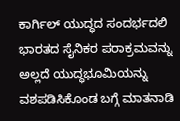ಕಾರ್ಗಿಲ್ ಯುದ್ಧದ ಸಂದರ್ಭದಲಿ ಭಾರತದ ಸೈನಿಕರ ಪರಾಕ್ರಮವನ್ನು ಅಲ್ಲದೆ ಯುದ್ಧಭೂಮಿಯನ್ನು ವಶಪಡಿಸಿಕೊಂಡ ಬಗ್ಗೆ ಮಾತನಾಡಿ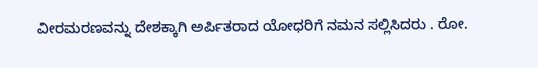ವೀರಮರಣವನ್ನು ದೇಶಕ್ಕಾಗಿ ಅರ್ಪಿತರಾದ ಯೋಧರಿಗೆ ನಮನ ಸಲ್ಲಿಸಿದರು . ರೋ.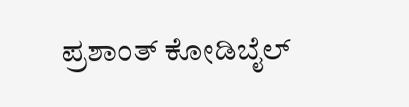ಪ್ರಶಾಂತ್ ಕೋಡಿಬೈಲ್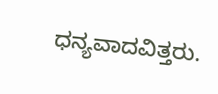ಧನ್ಯವಾದವಿತ್ತರು.